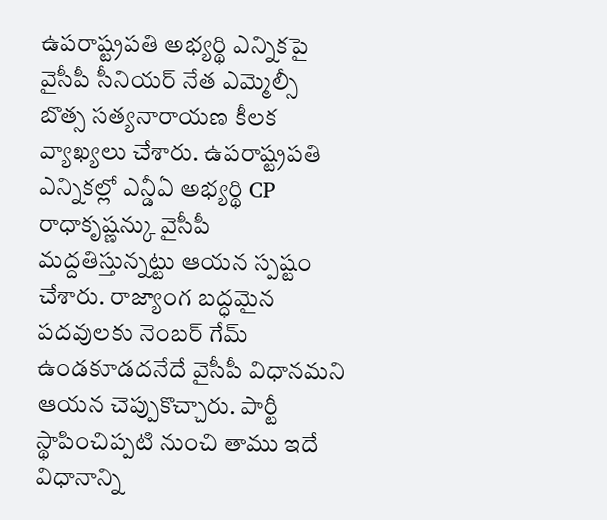ఉపరాష్ట్రపతి అభ్యర్థి ఎన్నికపై వైసీపీ సీనియర్ నేత ఎమ్మెల్సీ బొత్స సత్యనారాయణ కీలక వ్యాఖ్యలు చేశారు. ఉపరాష్ట్రపతి ఎన్నికల్లో ఎన్డీఏ అభ్యర్థి CP రాధాకృష్ణన్కు వైసీపీ మద్దతిస్తున్నట్టు ఆయన స్పష్టం చేశారు. రాజ్యాంగ బద్ధమైన పదవులకు నెంబర్ గేమ్ ఉండకూడదనేదే వైసీపీ విధానమని ఆయన చెప్పుకొచ్చారు. పార్టీ స్థాపించిప్పటి నుంచి తాము ఇదే విధానాన్ని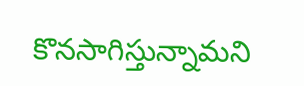కొనసాగిస్తున్నామని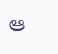ఆ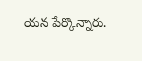యన పేర్కొన్నారు.